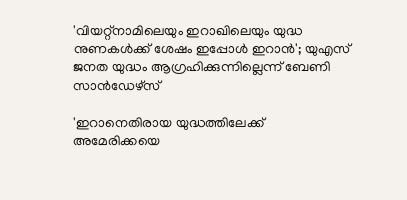'വിയറ്റ്‌നാമിലെയും ഇറാഖിലെയും യുദ്ധ നുണകള്‍ക്ക് ശേഷം ഇപ്പോള്‍ ഇറാന്‍'; യുഎസ് ജനത യുദ്ധം ആഗ്രഹിക്കുന്നില്ലെന്ന് ബേണി സാന്‍ഡേഴ്‌സ്

'ഇറാനെതിരായ യുദ്ധത്തിലേക്ക് അമേരിക്കയെ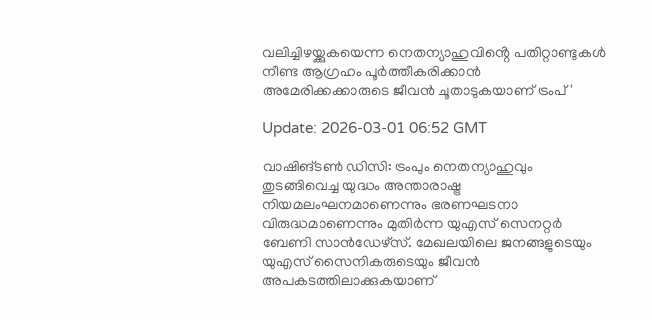വലിച്ചിഴയ്ക്കുകയെന്ന നെതന്യാഹുവിൻ്റെ പതിറ്റാണ്ടുകള്‍ നീണ്ട ആഗ്രഹം പൂര്‍ത്തീകരിക്കാന്‍ അമേരിക്കക്കാരുടെ ജീവന്‍ ചൂതാടുകയാണ് ട്രംപ്'

Update: 2026-03-01 06:52 GMT

വാഷിങ്ടണ്‍ ഡിസി: ട്രംപും നെതന്യാഹുവും തുടങ്ങിവെച്ച യുദ്ധം അന്താരാഷ്ട്ര നിയമലംഘനമാണെന്നും ഭരണഘടനാ വിരുദ്ധമാണെന്നും മുതിര്‍ന്ന യുഎസ് സെനറ്റര്‍ ബേണി സാന്‍ഡേഴ്‌സ്. മേഖലയിലെ ജനങ്ങളുടെയും യുഎസ് സൈനികരുടെയും ജീവന്‍ അപകടത്തിലാക്കുകയാണ്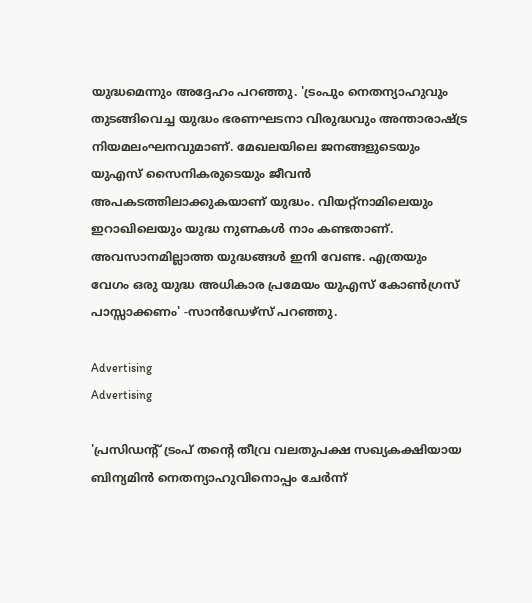യുദ്ധമെന്നും അദ്ദേഹം പറഞ്ഞു. 'ട്രംപും നെതന്യാഹുവും തുടങ്ങിവെച്ച യുദ്ധം ഭരണഘടനാ വിരുദ്ധവും അന്താരാഷ്ട്ര നിയമലംഘനവുമാണ്. മേഖലയിലെ ജനങ്ങളുടെയും യുഎസ് സൈനികരുടെയും ജീവന്‍ അപകടത്തിലാക്കുകയാണ് യുദ്ധം. വിയറ്റ്‌നാമിലെയും ഇറാഖിലെയും യുദ്ധ നുണകള്‍ നാം കണ്ടതാണ്. അവസാനമില്ലാത്ത യുദ്ധങ്ങള്‍ ഇനി വേണ്ട. എത്രയും വേഗം ഒരു യുദ്ധ അധികാര പ്രമേയം യുഎസ് കോണ്‍ഗ്രസ് പാസ്സാക്കണം' -സാന്‍ഡേഴ്‌സ് പറഞ്ഞു.

Advertising
Advertising

'പ്രസിഡന്റ് ട്രംപ് തന്റെ തീവ്ര വലതുപക്ഷ സഖ്യകക്ഷിയായ ബിന്യമിന്‍ നെതന്യാഹുവിനൊപ്പം ചേര്‍ന്ന്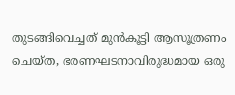തുടങ്ങിവെച്ചത് മുന്‍കൂട്ടി ആസൂത്രണം ചെയ്ത, ഭരണഘടനാവിരുദ്ധമായ ഒരു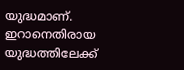യുദ്ധമാണ്. ഇറാനെതിരായ യുദ്ധത്തിലേക്ക്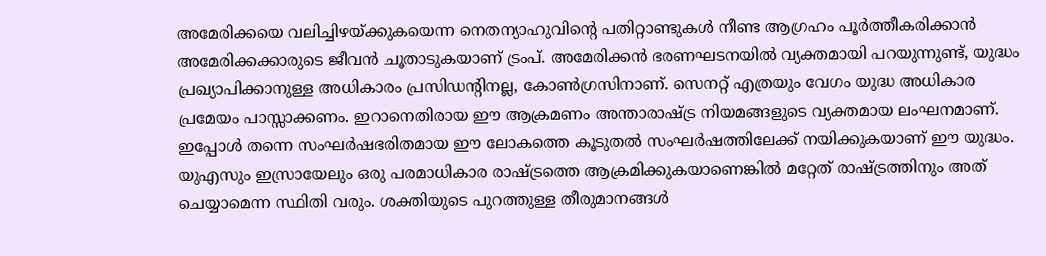അമേരിക്കയെ വലിച്ചിഴയ്ക്കുകയെന്ന നെതന്യാഹുവിന്റെ പതിറ്റാണ്ടുകള്‍ നീണ്ട ആഗ്രഹം പൂര്‍ത്തീകരിക്കാന്‍ അമേരിക്കക്കാരുടെ ജീവന്‍ ചൂതാടുകയാണ് ട്രംപ്. അമേരിക്കന്‍ ഭരണഘടനയില്‍ വ്യക്തമായി പറയുന്നുണ്ട്, യുദ്ധം പ്രഖ്യാപിക്കാനുള്ള അധികാരം പ്രസിഡന്റിനല്ല, കോണ്‍ഗ്രസിനാണ്. സെനറ്റ് എത്രയും വേഗം യുദ്ധ അധികാര പ്രമേയം പാസ്സാക്കണം. ഇറാനെതിരായ ഈ ആക്രമണം അന്താരാഷ്ട്ര നിയമങ്ങളുടെ വ്യക്തമായ ലംഘനമാണ്. ഇപ്പോള്‍ തന്നെ സംഘര്‍ഷഭരിതമായ ഈ ലോകത്തെ കൂടുതല്‍ സംഘര്‍ഷത്തിലേക്ക് നയിക്കുകയാണ് ഈ യുദ്ധം. യുഎസും ഇസ്രായേലും ഒരു പരമാധികാര രാഷ്ട്രത്തെ ആക്രമിക്കുകയാണെങ്കില്‍ മറ്റേത് രാഷ്ട്രത്തിനും അത് ചെയ്യാമെന്ന സ്ഥിതി വരും. ശക്തിയുടെ പുറത്തുള്ള തീരുമാനങ്ങള്‍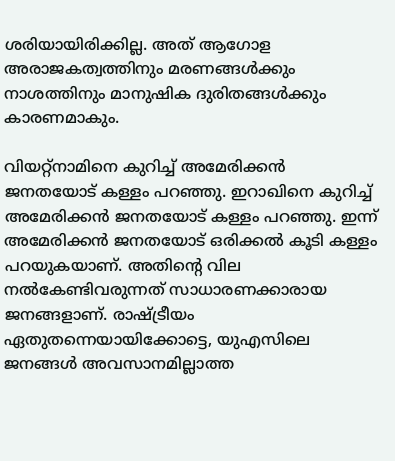ശരിയായിരിക്കില്ല. അത് ആഗോള അരാജകത്വത്തിനും മരണങ്ങള്‍ക്കും നാശത്തിനും മാനുഷിക ദുരിതങ്ങള്‍ക്കും കാരണമാകും.

വിയറ്റ്‌നാമിനെ കുറിച്ച് അമേരിക്കന്‍ ജനതയോട് കള്ളം പറഞ്ഞു. ഇറാഖിനെ കുറിച്ച് അമേരിക്കന്‍ ജനതയോട് കള്ളം പറഞ്ഞു. ഇന്ന് അമേരിക്കന്‍ ജനതയോട് ഒരിക്കല്‍ കൂടി കള്ളം പറയുകയാണ്. അതിന്റെ വില നല്‍കേണ്ടിവരുന്നത് സാധാരണക്കാരായ ജനങ്ങളാണ്. രാഷ്ട്രീയം ഏതുതന്നെയായിക്കോട്ടെ, യുഎസിലെ ജനങ്ങള്‍ അവസാനമില്ലാത്ത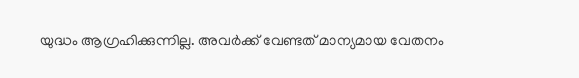യുദ്ധം ആഗ്രഹിക്കുന്നില്ല. അവര്‍ക്ക് വേണ്ടത് മാന്യമായ വേതനം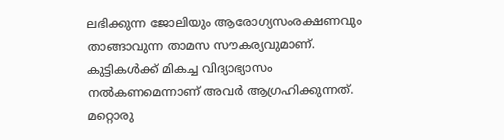ലഭിക്കുന്ന ജോലിയും ആരോഗ്യസംരക്ഷണവും താങ്ങാവുന്ന താമസ സൗകര്യവുമാണ്. കുട്ടികള്‍ക്ക് മികച്ച വിദ്യാഭ്യാസം നല്‍കണമെന്നാണ് അവര്‍ ആഗ്രഹിക്കുന്നത്. മറ്റൊരു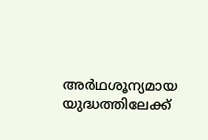അര്‍ഥശൂന്യമായ യുദ്ധത്തിലേക്ക്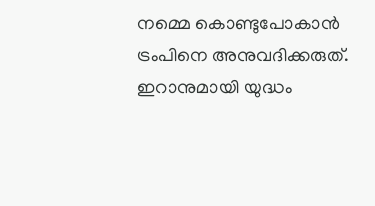നമ്മെ കൊണ്ടുപോകാന്‍ ട്രംപിനെ അനുവദിക്കരുത്. ഇറാനുമായി യുദ്ധം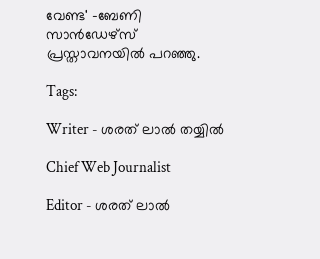വേണ്ട' -ബേണി സാന്‍ഡേഴ്‌സ് പ്രസ്താവനയില്‍ പറഞ്ഞു.

Tags:

Writer - ശരത് ലാൽ തയ്യിൽ

Chief Web Journalist

Editor - ശരത് ലാൽ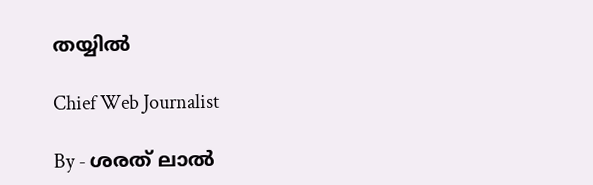തയ്യിൽ

Chief Web Journalist

By - ശരത് ലാൽ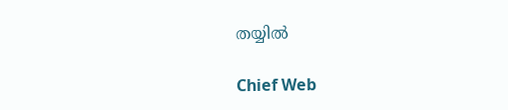തയ്യിൽ

Chief Web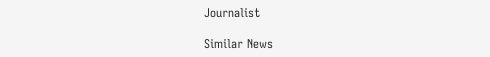Journalist

Similar News